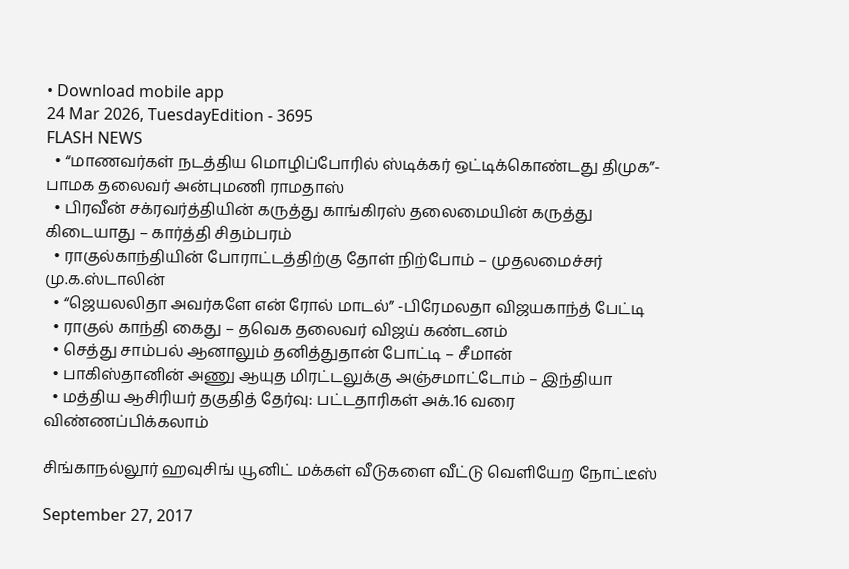• Download mobile app
24 Mar 2026, TuesdayEdition - 3695
FLASH NEWS
  • “மாணவர்கள் நடத்திய மொழிப்போரில் ஸ்டிக்கர் ஒட்டிக்கொண்டது திமுக”- பாமக தலைவர் அன்புமணி ராமதாஸ்
  • பிரவீன் சக்ரவர்த்தியின் கருத்து காங்கிரஸ் தலைமையின் கருத்து கிடையாது – கார்த்தி சிதம்பரம்
  • ராகுல்காந்தியின் போராட்டத்திற்கு தோள் நிற்போம் – முதலமைச்சர் மு.க.ஸ்டாலின்
  • “ஜெயலலிதா அவர்களே என் ரோல் மாடல்” -பிரேமலதா விஜயகாந்த் பேட்டி
  • ராகுல் காந்தி கைது – தவெக தலைவர் விஜய் கண்டனம்
  • செத்து சாம்பல் ஆனாலும் தனித்துதான் போட்டி – சீமான்
  • பாகிஸ்தானின் அணு ஆயுத மிரட்டலுக்கு அஞ்சமாட்டோம் – இந்தியா
  • மத்திய ஆசிரியர் தகுதித் தேர்வு: பட்டதாரிகள் அக்.16 வரை விண்ணப்பிக்கலாம்

சிங்காநல்லூர் ஹவுசிங் யூனிட் மக்கள் வீடுகளை வீட்டு வெளியேற நோட்டீஸ்

September 27, 2017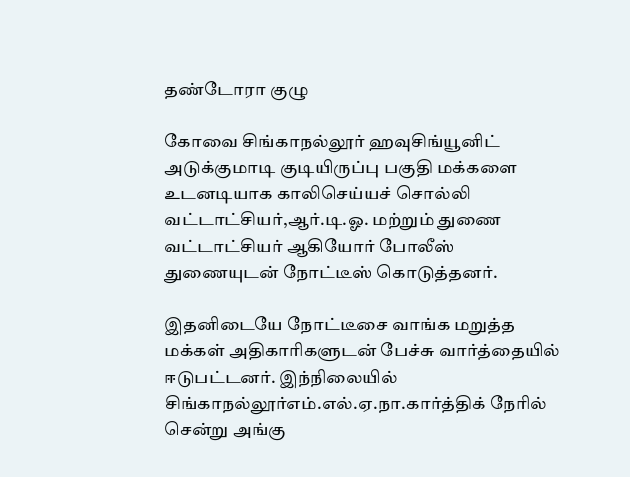தண்டோரா குழு

கோவை சிங்காநல்லூர் ஹவுசிங்யூனிட் அடுக்குமாடி குடியிருப்பு பகுதி மக்களை உடனடியாக காலிசெய்யச் சொல்லி வட்டாட்சியர்,ஆர்.டி.ஓ. மற்றும் துணை வட்டாட்சியர் ஆகியோர் போலீஸ் துணையுடன் நோட்டீஸ் கொடுத்தனர்.

இதனிடையே நோட்டீசை வாங்க மறுத்த மக்கள் அதிகாரிகளுடன் பேச்சு வார்த்தையில் ஈடுபட்டனர். இந்நிலையில் சிங்காநல்லூர்எம்.எல்.ஏ.நா.கார்த்திக் நேரில் சென்று அங்கு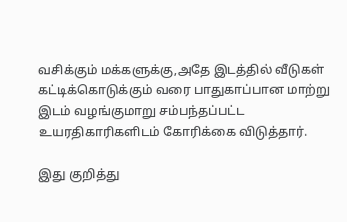வசிக்கும் மக்களுக்கு,அதே இடத்தில் வீடுகள் கட்டிக்கொடுக்கும் வரை பாதுகாப்பான மாற்று இடம் வழங்குமாறு சம்பந்தப்பட்ட உயரதிகாரிகளிடம் கோரிக்கை விடுத்தார்.

இது குறித்து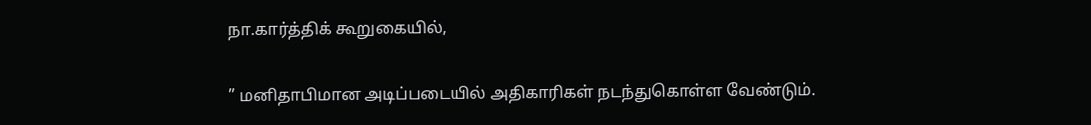நா.கார்த்திக் கூறுகையில்,

” மனிதாபிமான அடிப்படையில் அதிகாரிகள் நடந்துகொள்ள வேண்டும்.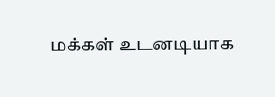மக்கள் உடனடியாக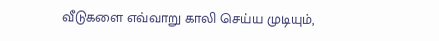வீடுகளை எவ்வாறு காலி செய்ய முடியும்,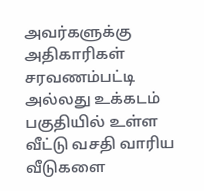அவர்களுக்கு அதிகாரிகள் சரவணம்பட்டி அல்லது உக்கடம் பகுதியில் உள்ள வீட்டு வசதி வாரிய வீடுகளை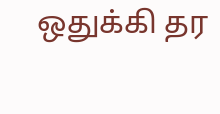ஒதுக்கி தர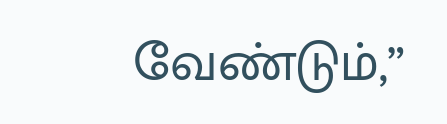வேண்டும்,”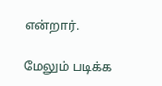என்றார்.

மேலும் படிக்க